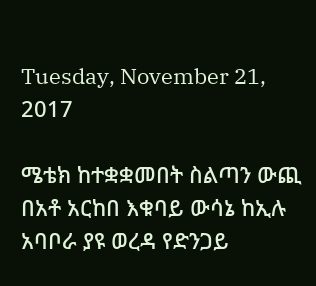Tuesday, November 21, 2017

ሜቴክ ከተቋቋመበት ስልጣን ውጪ በአቶ አርከበ እቁባይ ውሳኔ ከኢሉ አባቦራ ያዩ ወረዳ የድንጋይ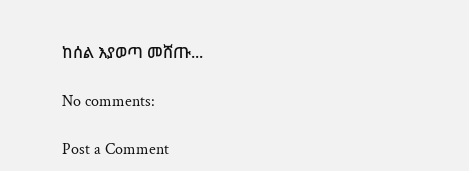ከሰል እያወጣ መሸጡ...

No comments:

Post a Comment